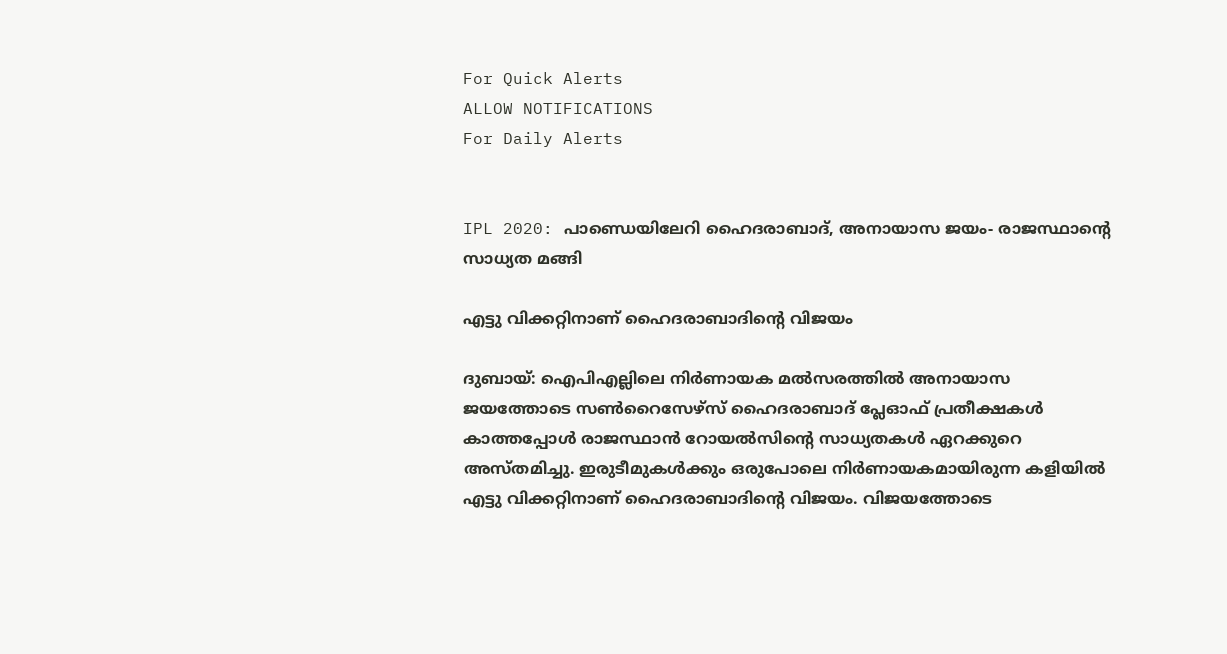For Quick Alerts
ALLOW NOTIFICATIONS
For Daily Alerts


IPL 2020: പാണ്ഡെയിലേറി ഹൈദരാബാദ്, അനായാസ ജയം- രാജസ്ഥാന്റെ സാധ്യത മങ്ങി

എട്ടു വിക്കറ്റിനാണ് ഹൈദരാബാദിന്റെ വിജയം

ദുബായ്: ഐപിഎല്ലിലെ നിര്‍ണായക മല്‍സരത്തില്‍ അനായാസ ജയത്തോടെ സണ്‍റൈസേഴ്‌സ് ഹൈദരാബാദ് പ്ലേഓഫ് പ്രതീക്ഷകള്‍ കാത്തപ്പോള്‍ രാജസ്ഥാന്‍ റോയല്‍സിന്റെ സാധ്യതകള്‍ ഏറക്കുറെ അസ്തമിച്ചു. ഇരുടീമുകള്‍ക്കും ഒരുപോലെ നിര്‍ണായകമായിരുന്ന കളിയില്‍ എട്ടു വിക്കറ്റിനാണ് ഹൈദരാബാദിന്റെ വിജയം. വിജയത്തോടെ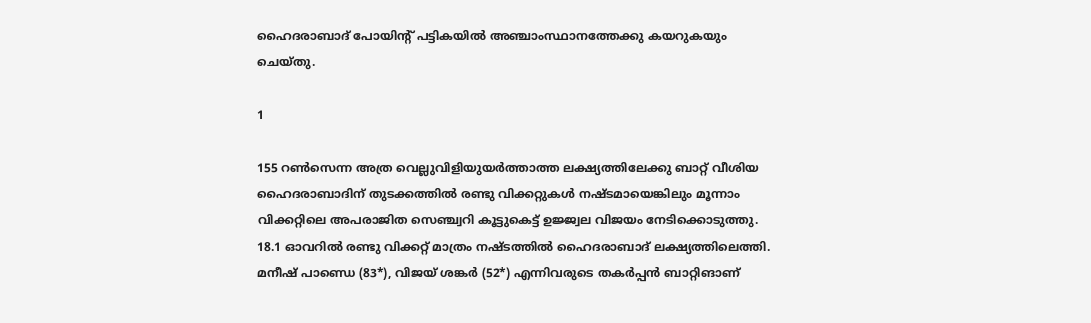ഹൈദരാബാദ് പോയിന്റ് പട്ടികയില്‍ അഞ്ചാംസ്ഥാനത്തേക്കു കയറുകയും ചെയ്തു.

1

155 റണ്‍സെന്ന അത്ര വെല്ലുവിളിയുയര്‍ത്താത്ത ലക്ഷ്യത്തിലേക്കു ബാറ്റ് വീശിയ ഹൈദരാബാദിന് തുടക്കത്തില്‍ രണ്ടു വിക്കറ്റുകള്‍ നഷ്ടമായെങ്കിലും മൂന്നാം വിക്കറ്റിലെ അപരാജിത സെഞ്ച്വറി കൂട്ടുകെട്ട് ഉജ്ജ്വല വിജയം നേടിക്കൊടുത്തു. 18.1 ഓവറില്‍ രണ്ടു വിക്കറ്റ് മാത്രം നഷ്ടത്തില്‍ ഹൈദരാബാദ് ലക്ഷ്യത്തിലെത്തി. മനീഷ് പാണ്ഡെ (83*), വിജയ് ശങ്കര്‍ (52*) എന്നിവരുടെ തകര്‍പ്പന്‍ ബാറ്റിങാണ്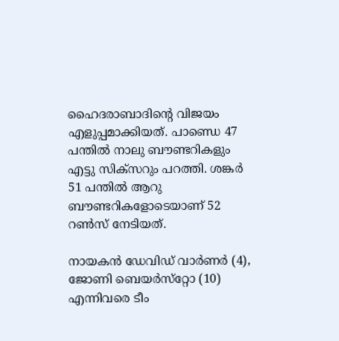ഹൈദരാബാദിന്റെ വിജയം എളുപ്പമാക്കിയത്. പാണ്ഡെ 47 പന്തില്‍ നാലു ബൗണ്ടറികളും എട്ടു സിക്‌സറും പറത്തി. ശങ്കര്‍ 51 പന്തില്‍ ആറു ബൗണ്ടറികളോടെയാണ് 52 റണ്‍സ് നേടിയത്.

നായകന്‍ ഡേവിഡ് വാര്‍ണര്‍ (4), ജോണി ബെയര്‍സ്‌റ്റോ (10) എന്നിവരെ ടീം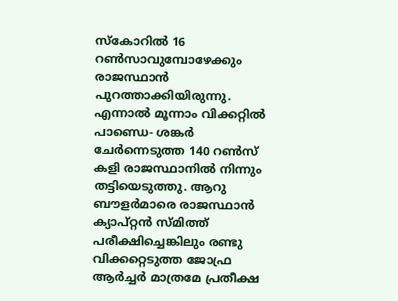സ്‌കോറില്‍ 16 റണ്‍സാവുമ്പോഴേക്കും രാജസ്ഥാന്‍ പുറത്താക്കിയിരുന്നു. എന്നാല്‍ മൂന്നാം വിക്കറ്റില്‍ പാണ്ഡെ- ശങ്കര്‍ ചേര്‍ന്നെടുത്ത 140 റണ്‍സ് കളി രാജസ്ഥാനില്‍ നിന്നും തട്ടിയെടുത്തു. ആറു ബൗളര്‍മാരെ രാജസ്ഥാന്‍ ക്യാപ്റ്റന്‍ സ്മിത്ത് പരീക്ഷിച്ചെങ്കിലും രണ്ടു വിക്കറ്റെടുത്ത ജോഫ്ര ആര്‍ച്ചര്‍ മാത്രമേ പ്രതീക്ഷ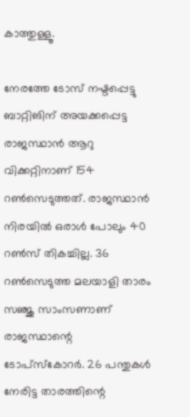കാത്തുള്ളൂ.

നേരത്തേ ടോസ് നഷ്ടപ്പെട്ടു ബാറ്റിങിന് അയക്കപ്പെട്ട രാജസ്ഥാന്‍ ആറു വിക്കറ്റിനാണ് 154 റണ്‍സെടുത്തത്. രാജസ്ഥാന്‍ നിരയില്‍ ഒരാള്‍ പോലും 40 റണ്‍സ് തികച്ചില്ല. 36 റണ്‍സെടുത്ത മലയാളി താരം സഞ്ജു സാംസണാണ് രാജസ്ഥാന്റെ ടോപ്‌സ്‌കോറര്‍. 26 പന്തുകള്‍ നേരിട്ട താരത്തിന്റെ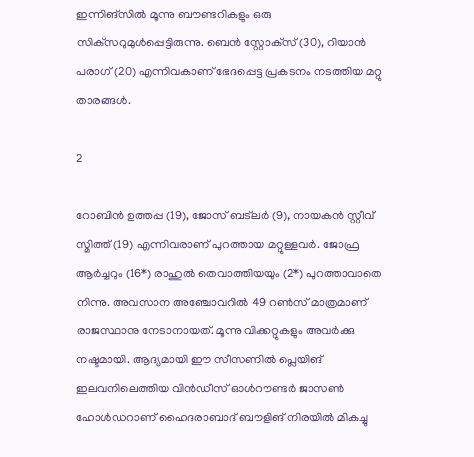ഇന്നിങ്‌സില്‍ മൂന്നു ബൗണ്ടറികളും ഒരു സിക്‌സറുമുള്‍പ്പെട്ടിരുന്നു. ബെന്‍ സ്റ്റോക്‌സ് (30), റിയാന്‍ പരാഗ് (20) എന്നിവകാണ് ഭേദപ്പെട്ട പ്രകടനം നടത്തിയ മറ്റു താരങ്ങള്‍.

2

റോബിന്‍ ഉത്തപ്പ (19), ജോസ് ബട്‌ലര്‍ (9), നായകന്‍ സ്റ്റീവ് സ്മിത്ത് (19) എന്നിവരാണ് പുറത്തായ മറ്റുള്ളവര്‍. ജോഫ്ര ആര്‍ച്ചറും (16*) രാഹുല്‍ തെവാത്തിയയും (2*) പുറത്താവാതെ നിന്നു. അവസാന അഞ്ചോവറില്‍ 49 റണ്‍സ് മാത്രമാണ് രാജസ്ഥാനു നേടാനായത്. മൂന്നു വിക്കറ്റുകളും അവര്‍ക്കു നഷ്ടമായി. ആദ്യമായി ഈ സീസണില്‍ പ്ലെയിങ് ഇലവനിലെത്തിയ വിന്‍ഡീസ് ഓള്‍റൗണ്ടര്‍ ജാസണ്‍ ഹോള്‍ഡറാണ് ഹൈദരാബാദ് ബൗളിങ് നിരയില്‍ മികച്ചു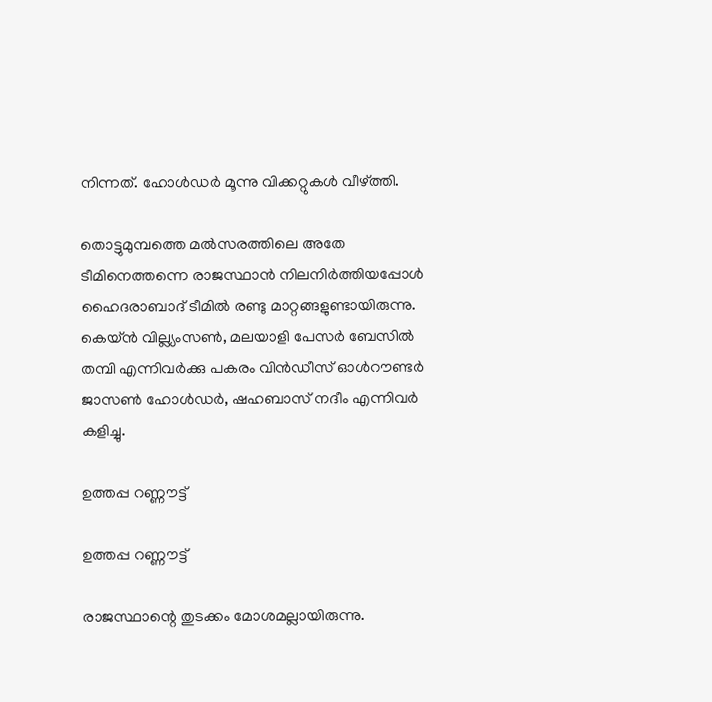നിന്നത്. ഹോള്‍ഡര്‍ മൂന്നു വിക്കറ്റുകള്‍ വീഴ്ത്തി.

തൊട്ടുമുമ്പത്തെ മല്‍സരത്തിലെ അതേ ടീമിനെത്തന്നെ രാജസ്ഥാന്‍ നിലനിര്‍ത്തിയപ്പോള്‍ ഹൈദരാബാദ് ടീമില്‍ രണ്ടു മാറ്റങ്ങളുണ്ടായിരുന്നു. കെയ്ന്‍ വില്ല്യംസണ്‍, മലയാളി പേസര്‍ ബേസില്‍ തമ്പി എന്നിവര്‍ക്കു പകരം വിന്‍ഡീസ് ഓള്‍റൗണ്ടര്‍ ജാസണ്‍ ഹോള്‍ഡര്‍, ഷഹബാസ് നദീം എന്നിവര്‍ കളിച്ചു.

ഉത്തപ്പ റണ്ണൗട്ട്

ഉത്തപ്പ റണ്ണൗട്ട്

രാജസ്ഥാന്റെ തുടക്കം മോശമല്ലായിരുന്നു.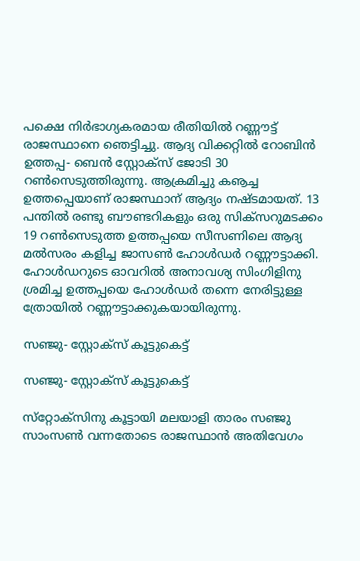പക്ഷെ നിര്‍ഭാഗ്യകരമായ രീതിയില്‍ റണ്ണൗട്ട് രാജസ്ഥാനെ ഞെട്ടിച്ചു. ആദ്യ വിക്കറ്റില്‍ റോബിന്‍ ഉത്തപ്പ- ബെന്‍ സ്റ്റോക്‌സ് ജോടി 30 റണ്‍സെടുത്തിരുന്നു. ആക്രമിച്ചു കൡച്ച ഉത്തപ്പെയാണ് രാജസ്ഥാന് ആദ്യം നഷ്ടമായത്. 13 പന്തില്‍ രണ്ടു ബൗണ്ടറികളും ഒരു സിക്‌സറുമടക്കം 19 റണ്‍സെടുത്ത ഉത്തപ്പയെ സീസണിലെ ആദ്യ മല്‍സരം കളിച്ച ജാസണ്‍ ഹോള്‍ഡര്‍ റണ്ണൗട്ടാക്കി.
ഹോള്‍ഡറുടെ ഓവറില്‍ അനാവശ്യ സിംഗിളിനു ശ്രമിച്ച ഉത്തപ്പയെ ഹോള്‍ഡര്‍ തന്നെ നേരിട്ടുള്ള ത്രോയില്‍ റണ്ണൗട്ടാക്കുകയായിരുന്നു.

സഞ്ജു- സ്റ്റോക്‌സ് കൂട്ടുകെട്ട്

സഞ്ജു- സ്റ്റോക്‌സ് കൂട്ടുകെട്ട്

സ്‌റ്റോക്‌സിനു കൂട്ടായി മലയാളി താരം സഞ്ജു സാംസണ്‍ വന്നതോടെ രാജസ്ഥാന്‍ അതിവേഗം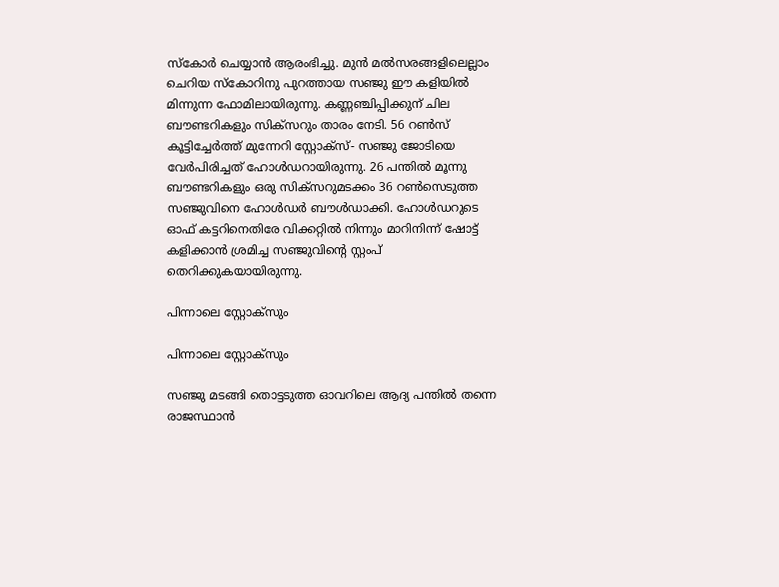സ്‌കോര്‍ ചെയ്യാന്‍ ആരംഭിച്ചു. മുന്‍ മല്‍സരങ്ങളിലെല്ലാം ചെറിയ സ്‌കോറിനു പുറത്തായ സഞ്ജു ഈ കളിയില്‍ മിന്നുന്ന ഫോമിലായിരുന്നു. കണ്ണഞ്ചിപ്പിക്കുന് ചില ബൗണ്ടറികളും സിക്‌സറും താരം നേടി. 56 റണ്‍സ് കൂട്ടിച്ചേര്‍ത്ത് മുന്നേറി സ്റ്റോക്‌സ്- സഞ്ജു ജോടിയെ വേര്‍പിരിച്ചത് ഹോള്‍ഡറായിരുന്നു. 26 പന്തില്‍ മൂന്നു ബൗണ്ടറികളും ഒരു സിക്‌സറുമടക്കം 36 റണ്‍സെടുത്ത സഞ്ജുവിനെ ഹോള്‍ഡര്‍ ബൗള്‍ഡാക്കി. ഹോള്‍ഡറുടെ ഓഫ് കട്ടറിനെതിരേ വിക്കറ്റില്‍ നിന്നും മാറിനിന്ന് ഷോട്ട് കളിക്കാന്‍ ശ്രമിച്ച സഞ്ജുവിന്റെ സ്റ്റംപ് തെറിക്കുകയായിരുന്നു.

പിന്നാലെ സ്റ്റോക്‌സും

പിന്നാലെ സ്റ്റോക്‌സും

സഞ്ജു മടങ്ങി തൊട്ടടുത്ത ഓവറിലെ ആദ്യ പന്തില്‍ തന്നെ രാജസ്ഥാന്‍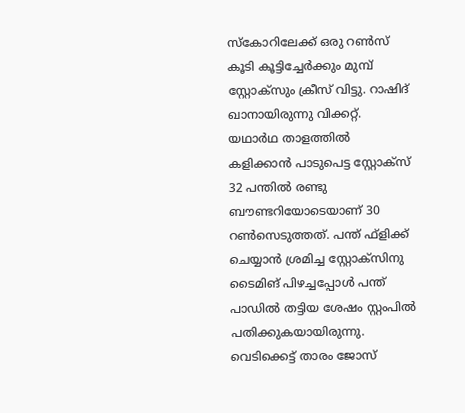സ്‌കോറിലേക്ക് ഒരു റണ്‍സ് കൂടി കൂട്ടിച്ചേര്‍ക്കും മുമ്പ് സ്റ്റോക്‌സും ക്രീസ് വിട്ടു. റാഷിദ് ഖാനായിരുന്നു വിക്കറ്റ്. യഥാര്‍ഥ താളത്തില്‍ കളിക്കാന്‍ പാടുപെട്ട സ്റ്റോക്‌സ് 32 പന്തില്‍ രണ്ടു ബൗണ്ടറിയോടെയാണ് 30 റണ്‍സെടുത്തത്. പന്ത് ഫ്‌ളിക്ക് ചെയ്യാന്‍ ശ്രമിച്ച സ്റ്റോക്‌സിനു ടൈമിങ് പിഴച്ചപ്പോള്‍ പന്ത് പാഡില്‍ തട്ടിയ ശേഷം സ്റ്റംപില്‍ പതിക്കുകയായിരുന്നു.
വെടിക്കെട്ട് താരം ജോസ്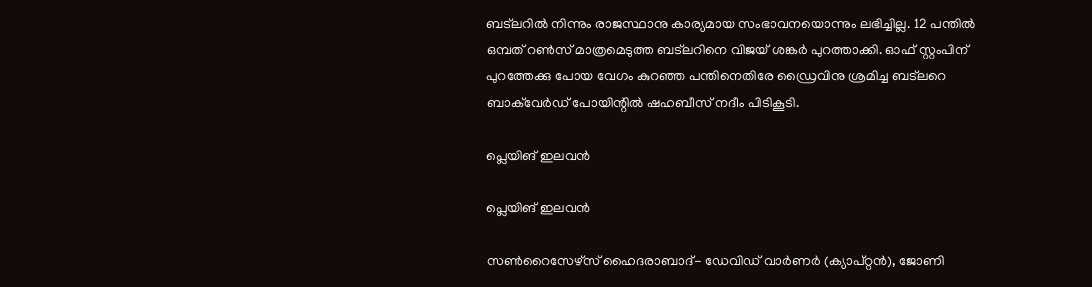ബട്‌ലറില്‍ നിന്നും രാജസ്ഥാനു കാര്യമായ സംഭാവനയൊന്നും ലഭിച്ചില്ല. 12 പന്തില്‍ ഒമ്പത് റണ്‍സ് മാത്രമെടുത്ത ബട്‌ലറിനെ വിജയ് ശങ്കര്‍ പുറത്താക്കി. ഓഫ് സ്റ്റംപിന് പുറത്തേക്കു പോയ വേഗം കുറഞ്ഞ പന്തിനെതിരേ ഡ്രൈവിനു ശ്രമിച്ച ബട്‌ലറെ ബാക്‌വേര്‍ഡ് പോയിന്റില്‍ ഷഹബീസ് നദീം പിടികൂടി.

പ്ലെയിങ് ഇലവന്‍

പ്ലെയിങ് ഇലവന്‍

സണ്‍റൈസേഴ്‌സ് ഹൈദരാബാദ്- ഡേവിഡ് വാര്‍ണര്‍ (ക്യാപ്റ്റന്‍), ജോണി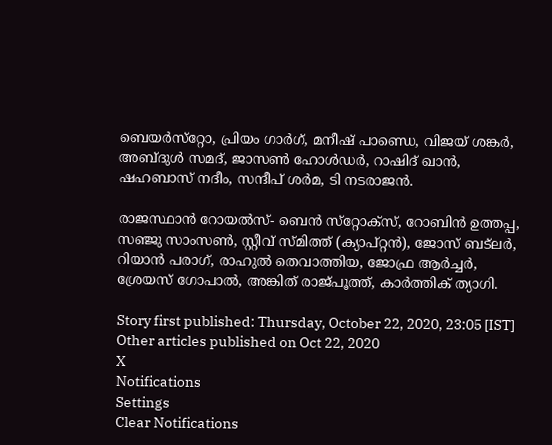ബെയര്‍സ്‌റ്റോ, പ്രിയം ഗാര്‍ഗ്, മനീഷ് പാണ്ഡെ, വിജയ് ശങ്കര്‍, അബ്ദുള്‍ സമദ്, ജാസണ്‍ ഹോള്‍ഡര്‍, റാഷിദ് ഖാന്‍, ഷഹബാസ് നദീം, സന്ദീപ് ശര്‍മ, ടി നടരാജന്‍.

രാജസ്ഥാന്‍ റോയല്‍സ്- ബെന്‍ സ്‌റ്റോക്‌സ്, റോബിന്‍ ഉത്തപ്പ, സഞ്ജു സാംസണ്‍, സ്റ്റീവ് സ്മിത്ത് (ക്യാപ്റ്റന്‍), ജോസ് ബട്‌ലര്‍, റിയാന്‍ പരാഗ്, രാഹുല്‍ തെവാത്തിയ, ജോഫ്ര ആര്‍ച്ചര്‍, ശ്രേയസ് ഗോപാല്‍, അങ്കിത് രാജ്പൂത്ത്, കാര്‍ത്തിക് ത്യാഗി.

Story first published: Thursday, October 22, 2020, 23:05 [IST]
Other articles published on Oct 22, 2020
X
Notifications
Settings
Clear Notifications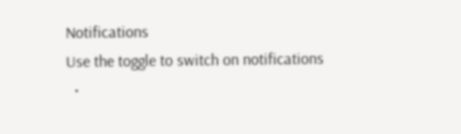Notifications
Use the toggle to switch on notifications
  •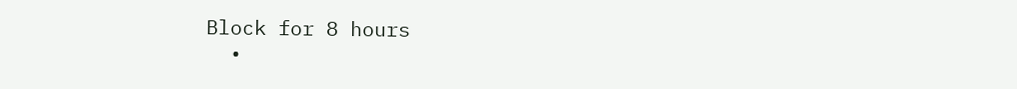Block for 8 hours
  •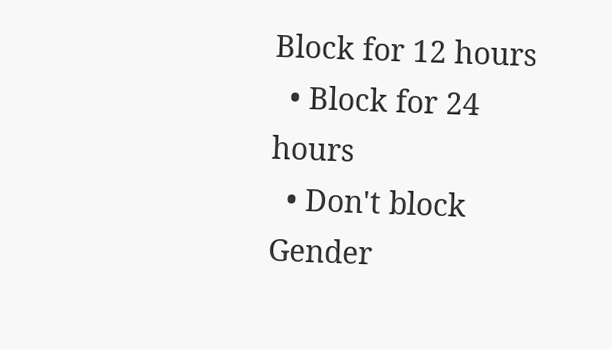Block for 12 hours
  • Block for 24 hours
  • Don't block
Gender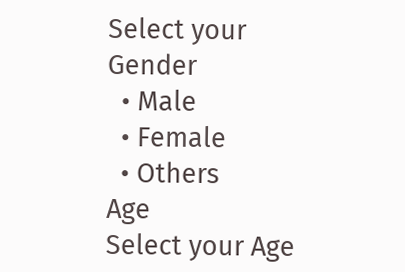Select your Gender
  • Male
  • Female
  • Others
Age
Select your Age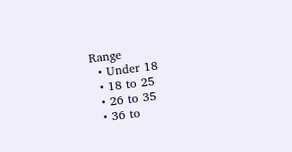Range
  • Under 18
  • 18 to 25
  • 26 to 35
  • 36 to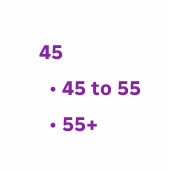45
  • 45 to 55
  • 55+